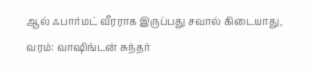ஆல் ஃபார்மட் வீரராக இருப்பது சவால் கிடையாது, வரம்: வாஷிங்டன் சுந்தர்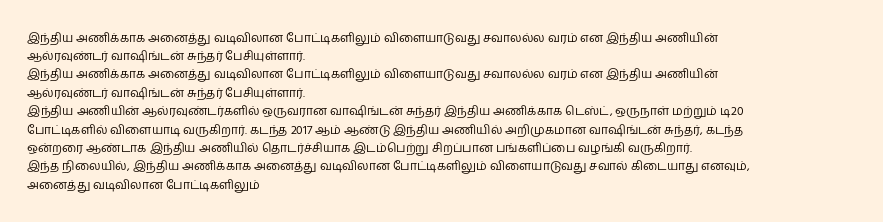இந்திய அணிக்காக அனைத்து வடிவிலான போட்டிகளிலும் விளையாடுவது சவாலல்ல வரம் என இந்திய அணியின் ஆல்ரவுண்டர் வாஷிங்டன் சுந்தர் பேசியுள்ளார்.
இந்திய அணிக்காக அனைத்து வடிவிலான போட்டிகளிலும் விளையாடுவது சவாலல்ல வரம் என இந்திய அணியின் ஆல்ரவுண்டர் வாஷிங்டன் சுந்தர் பேசியுள்ளார்.
இந்திய அணியின் ஆல்ரவுண்டர்களில் ஒருவரான வாஷிங்டன் சுந்தர் இந்திய அணிக்காக டெஸ்ட், ஒருநாள் மற்றும் டி20 போட்டிகளில் விளையாடி வருகிறார். கடந்த 2017 ஆம் ஆண்டு இந்திய அணியில் அறிமுகமான வாஷிங்டன் சுந்தர், கடந்த ஒன்றரை ஆண்டாக இந்திய அணியில் தொடர்ச்சியாக இடம்பெற்று சிறப்பான பங்களிப்பை வழங்கி வருகிறார்.
இந்த நிலையில், இந்திய அணிக்காக அனைத்து வடிவிலான போட்டிகளிலும் விளையாடுவது சவால் கிடையாது எனவும், அனைத்து வடிவிலான போட்டிகளிலும்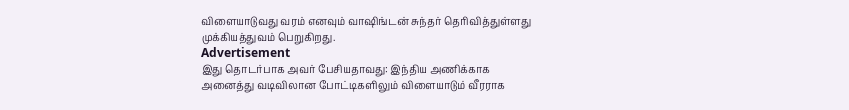விளையாடுவது வரம் எனவும் வாஷிங்டன் சுந்தர் தெரிவித்துள்ளது முக்கியத்துவம் பெறுகிறது.
Advertisement
இது தொடர்பாக அவர் பேசியதாவது: இந்திய அணிக்காக அனைத்து வடிவிலான போட்டிகளிலும் விளையாடும் வீரராக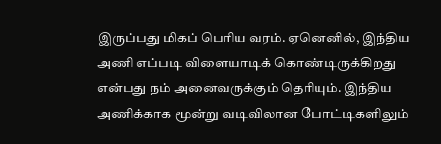இருப்பது மிகப் பெரிய வரம். ஏனெனில், இந்திய அணி எப்படி விளையாடிக் கொண்டிருக்கிறது என்பது நம் அனைவருக்கும் தெரியும். இந்திய அணிக்காக மூன்று வடிவிலான போட்டிகளிலும்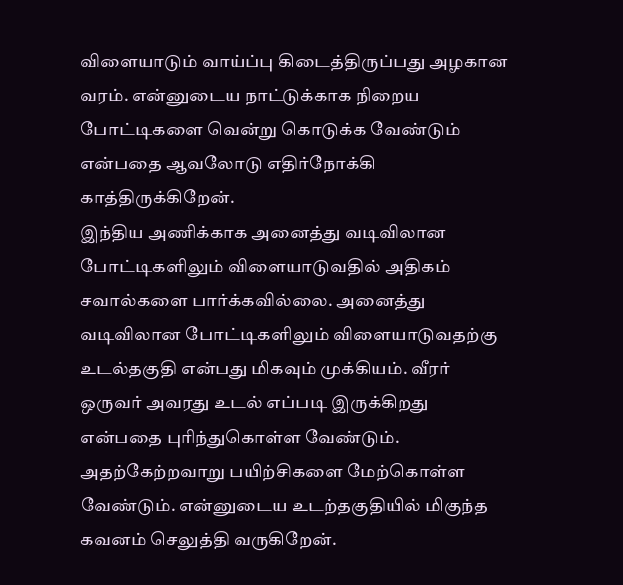விளையாடும் வாய்ப்பு கிடைத்திருப்பது அழகான வரம். என்னுடைய நாட்டுக்காக நிறைய போட்டிகளை வென்று கொடுக்க வேண்டும் என்பதை ஆவலோடு எதிர்நோக்கி காத்திருக்கிறேன்.
இந்திய அணிக்காக அனைத்து வடிவிலான போட்டிகளிலும் விளையாடுவதில் அதிகம் சவால்களை பார்க்கவில்லை. அனைத்து வடிவிலான போட்டிகளிலும் விளையாடுவதற்கு உடல்தகுதி என்பது மிகவும் முக்கியம். வீரர் ஒருவர் அவரது உடல் எப்படி இருக்கிறது என்பதை புரிந்துகொள்ள வேண்டும். அதற்கேற்றவாறு பயிற்சிகளை மேற்கொள்ள வேண்டும். என்னுடைய உடற்தகுதியில் மிகுந்த கவனம் செலுத்தி வருகிறேன்.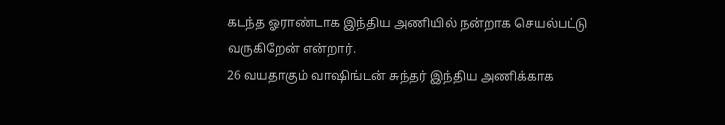கடந்த ஓராண்டாக இந்திய அணியில் நன்றாக செயல்பட்டு வருகிறேன் என்றார்.
26 வயதாகும் வாஷிங்டன் சுந்தர் இந்திய அணிக்காக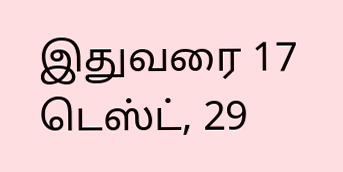இதுவரை 17 டெஸ்ட், 29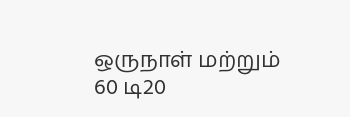ஒருநாள் மற்றும் 60 டி20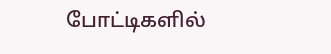போட்டிகளில்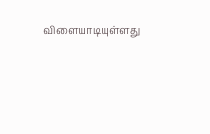விளையாடியுள்ளது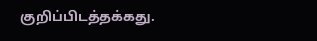குறிப்பிடத்தக்கது.